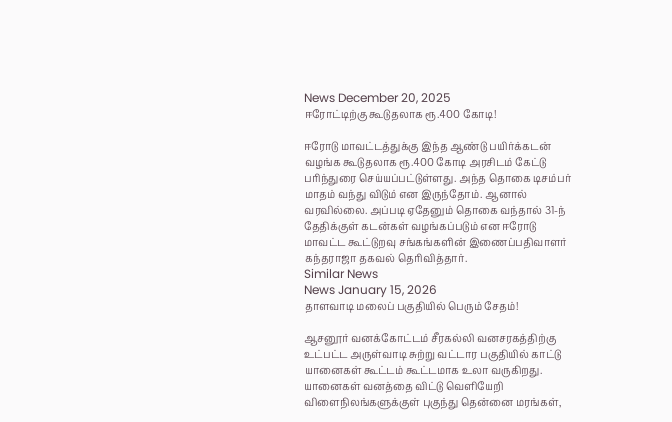News December 20, 2025
ஈரோட்டிற்கு கூடுதலாக ரூ.400 கோடி!

ஈரோடு மாவட்டத்துக்கு இந்த ஆண்டு பயிர்க்கடன் வழங்க கூடுதலாக ரூ.400 கோடி அரசிடம் கேட்டு பரிந்துரை செய்யப்பட்டுள்ளது. அந்த தொகை டிசம்பர் மாதம் வந்து விடும் என இருந்தோம். ஆனால் வரவில்லை. அப்படி ஏதேனும் தொகை வந்தால் 31-ந் தேதிக்குள் கடன்கள் வழங்கப்படும் என ஈரோடு மாவட்ட கூட்டுறவு சங்கங்களின் இணைப்பதிவாளர் கந்தராஜா தகவல் தெரிவித்தார்.
Similar News
News January 15, 2026
தாளவாடி மலைப் பகுதியில் பெரும் சேதம்!

ஆசனூர் வனக்கோட்டம் சீரகல்லி வனசரகத்திற்கு உட்பட்ட அருள்வாடி சுற்று வட்டார பகுதியில் காட்டு யானைகள் கூட்டம் கூட்டமாக உலா வருகிறது. யானைகள் வனத்தை விட்டு வெளியேறி விளைநிலங்களுக்குள் புகுந்து தென்னை மரங்கள்,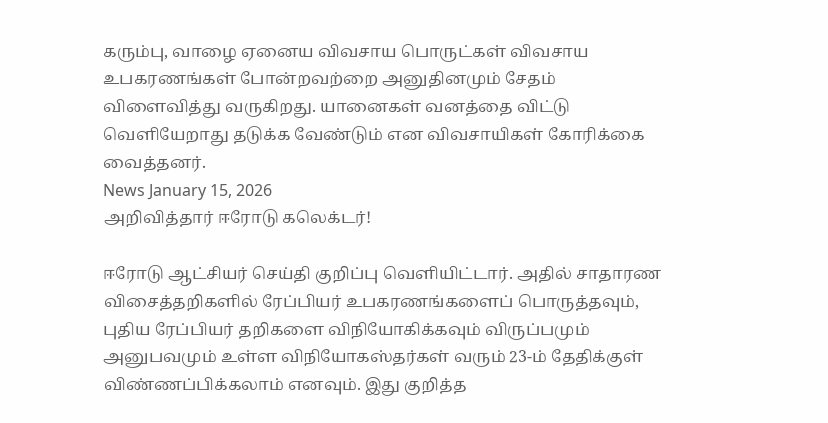கரும்பு, வாழை ஏனைய விவசாய பொருட்கள் விவசாய உபகரணங்கள் போன்றவற்றை அனுதினமும் சேதம் விளைவித்து வருகிறது. யானைகள் வனத்தை விட்டு வெளியேறாது தடுக்க வேண்டும் என விவசாயிகள் கோரிக்கை வைத்தனர்.
News January 15, 2026
அறிவித்தார் ஈரோடு கலெக்டர்!

ஈரோடு ஆட்சியர் செய்தி குறிப்பு வெளியிட்டார். அதில் சாதாரண விசைத்தறிகளில் ரேப்பியர் உபகரணங்களைப் பொருத்தவும், புதிய ரேப்பியர் தறிகளை விநியோகிக்கவும் விருப்பமும் அனுபவமும் உள்ள விநியோகஸ்தர்கள் வரும் 23-ம் தேதிக்குள் விண்ணப்பிக்கலாம் எனவும். இது குறித்த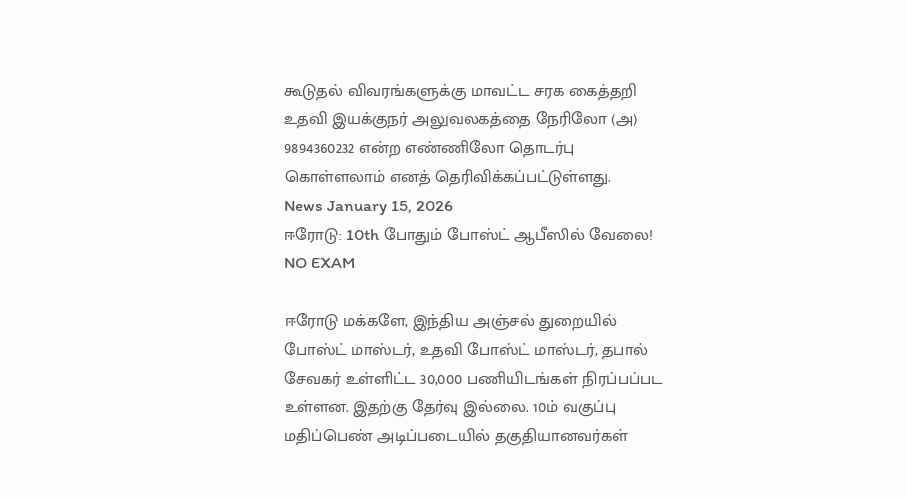கூடுதல் விவரங்களுக்கு மாவட்ட சரக கைத்தறி உதவி இயக்குநர் அலுவலகத்தை நேரிலோ (அ) 9894360232 என்ற எண்ணிலோ தொடர்பு கொள்ளலாம் எனத் தெரிவிக்கப்பட்டுள்ளது.
News January 15, 2026
ஈரோடு: 10th போதும் போஸ்ட் ஆபீஸில் வேலை! NO EXAM

ஈரோடு மக்களே, இந்திய அஞ்சல் துறையில் போஸ்ட் மாஸ்டர், உதவி போஸ்ட் மாஸ்டர், தபால் சேவகர் உள்ளிட்ட 30,000 பணியிடங்கள் நிரப்பப்பட உள்ளன. இதற்கு தேர்வு இல்லை. 10ம் வகுப்பு மதிப்பெண் அடிப்படையில் தகுதியானவர்கள்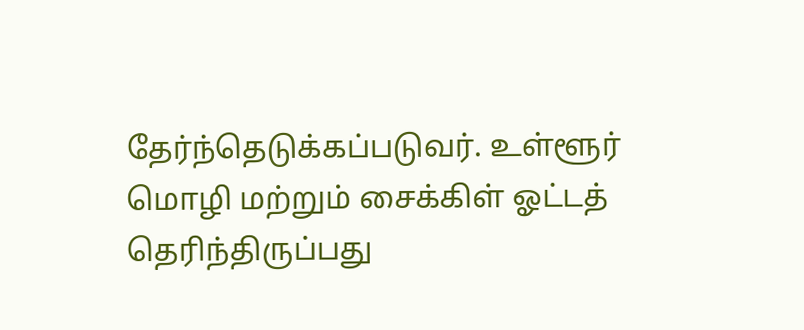தேர்ந்தெடுக்கப்படுவர். உள்ளூர் மொழி மற்றும் சைக்கிள் ஓட்டத் தெரிந்திருப்பது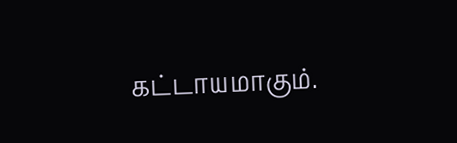கட்டாயமாகும்.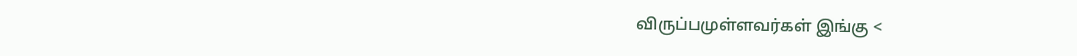விருப்பமுள்ளவர்கள் இங்கு <